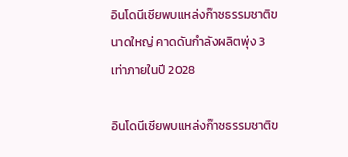อินโดนีเซียพบแหล่งก๊าซธรรมชาติขนาดใหญ่ คาดดันกำลังผลิตพุ่ง 3 เท่าภายในปี 2028

อินโดนีเซียพบแหล่งก๊าซธรรมชาติข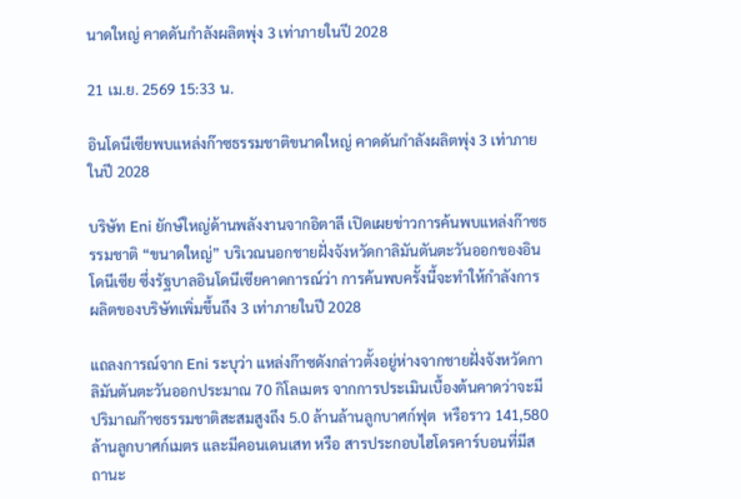นาดใหญ่ คาดดันกำลังผลิตพุ่ง 3 เท่าภายในปี 2028

21 เม.ย. 2569 15:33 น.

อินโดนีเซียพบแหล่งก๊าซธรรมชาติขนาดใหญ่ คาดดันกำลังผลิตพุ่ง 3 เท่าภายในปี 2028

บริษัท Eni ยักษ์ใหญ่ด้านพลังงานจากอิตาลี เปิดเผยข่าวการค้นพบแหล่งก๊าซธรรมชาติ “ขนาดใหญ่” บริเวณนอกชายฝั่งจังหวัดกาลิมันตันตะวันออกของอินโดนีเซีย ซึ่งรัฐบาลอินโดนีเซียคาดการณ์ว่า การค้นพบครั้งนี้จะทำให้กำลังการผลิตของบริษัทเพิ่มขึ้นถึง 3 เท่าภายในปี 2028

แถลงการณ์จาก Eni ระบุว่า แหล่งก๊าซดังกล่าวตั้งอยู่ห่างจากชายฝั่งจังหวัดกาลิมันตันตะวันออกประมาณ 70 กิโลเมตร จากการประเมินเบื้องต้นคาดว่าจะมีปริมาณก๊าซธรรมชาติสะสมสูงถึง 5.0 ล้านล้านลูกบาศก์ฟุต  หรือราว 141,580 ล้านลูกบาศก์เมตร และมีคอนเดนเสท หรือ สารประกอบไฮโดรคาร์บอนที่มีสถานะ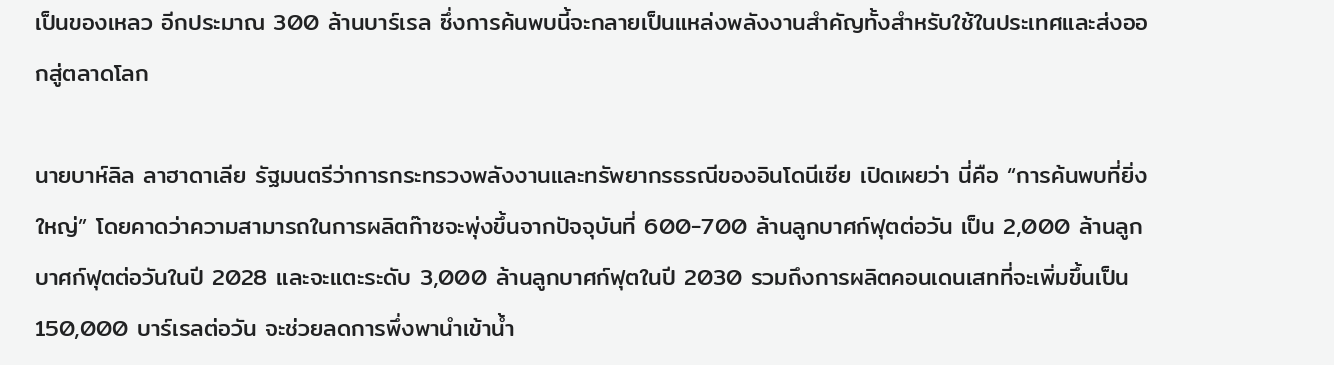เป็นของเหลว อีกประมาณ 300 ล้านบาร์เรล ซึ่งการค้นพบนี้จะกลายเป็นแหล่งพลังงานสำคัญทั้งสำหรับใช้ในประเทศและส่งออกสู่ตลาดโลก

นายบาห์ลิล ลาฮาดาเลีย รัฐมนตรีว่าการกระทรวงพลังงานและทรัพยากรธรณีของอินโดนีเซีย เปิดเผยว่า นี่คือ “การค้นพบที่ยิ่งใหญ่” โดยคาดว่าความสามารถในการผลิตก๊าซจะพุ่งขึ้นจากปัจจุบันที่ 600-700 ล้านลูกบาศก์ฟุตต่อวัน เป็น 2,000 ล้านลูกบาศก์ฟุตต่อวันในปี 2028 และจะแตะระดับ 3,000 ล้านลูกบาศก์ฟุตในปี 2030 รวมถึงการผลิตคอนเดนเสทที่จะเพิ่มขึ้นเป็น 150,000 บาร์เรลต่อวัน จะช่วยลดการพึ่งพานำเข้าน้ำ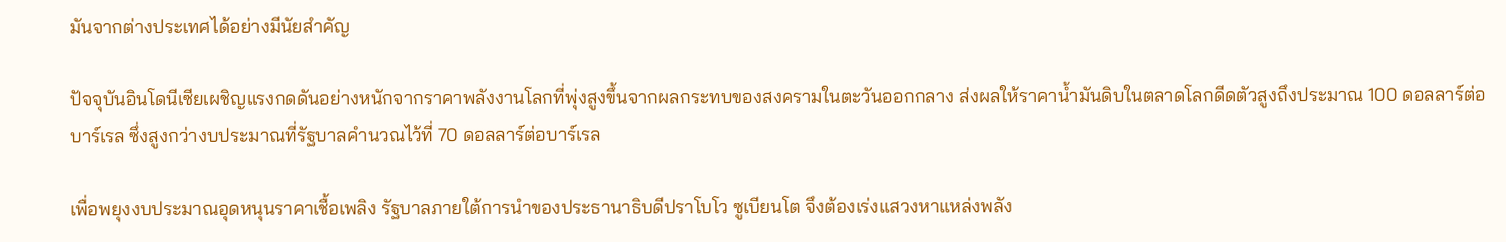มันจากต่างประเทศได้อย่างมีนัยสำคัญ

ปัจจุบันอินโดนีเซียเผชิญแรงกดดันอย่างหนักจากราคาพลังงานโลกที่พุ่งสูงขึ้นจากผลกระทบของสงครามในตะวันออกกลาง ส่งผลให้ราคาน้ำมันดิบในตลาดโลกดีดตัวสูงถึงประมาณ 100 ดอลลาร์ต่อบาร์เรล ซึ่งสูงกว่างบประมาณที่รัฐบาลคำนวณไว้ที่ 70 ดอลลาร์ต่อบาร์เรล

เพื่อพยุงงบประมาณอุดหนุนราคาเชื้อเพลิง รัฐบาลภายใต้การนำของประธานาธิบดีปราโบโว ซูเบียนโต จึงต้องเร่งแสวงหาแหล่งพลัง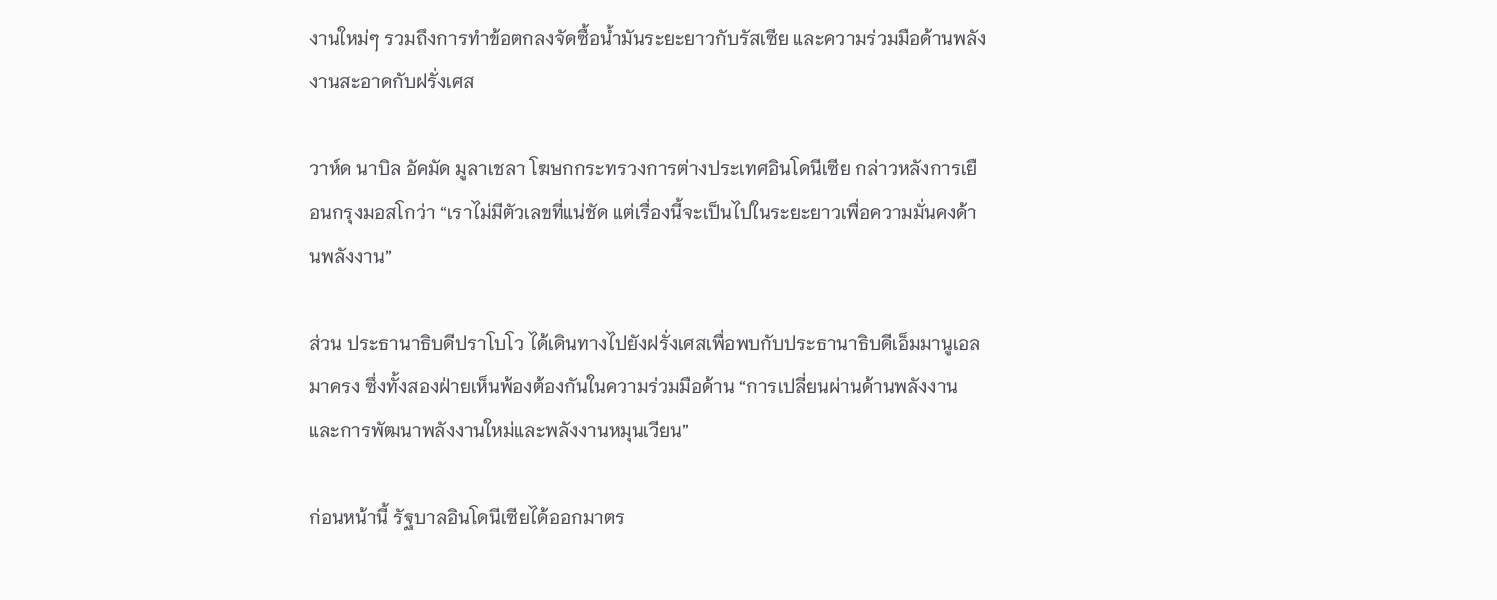งานใหม่ๆ รวมถึงการทำข้อตกลงจัดซื้อน้ำมันระยะยาวกับรัสเซีย และความร่วมมือด้านพลังงานสะอาดกับฝรั่งเศส

วาห์ด นาบิล อัคมัด มูลาเชลา โฆษกกระทรวงการต่างประเทศอินโดนีเซีย กล่าวหลังการเยือนกรุงมอสโกว่า “เราไม่มีตัวเลขที่แน่ชัด แต่เรื่องนี้จะเป็นไปในระยะยาวเพื่อความมั่นคงด้านพลังงาน”

ส่วน ประธานาธิบดีปราโบโว ได้เดินทางไปยังฝรั่งเศสเพื่อพบกับประธานาธิบดีเอ็มมานูเอล มาครง ซึ่งทั้งสองฝ่ายเห็นพ้องต้องกันในความร่วมมือด้าน “การเปลี่ยนผ่านด้านพลังงานและการพัฒนาพลังงานใหม่และพลังงานหมุนเวียน”

ก่อนหน้านี้ รัฐบาลอินโดนีเซียได้ออกมาตร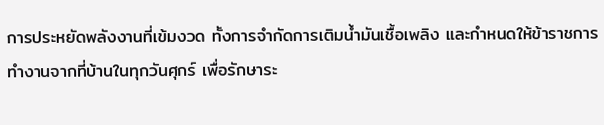การประหยัดพลังงานที่เข้มงวด ทั้งการจำกัดการเติมน้ำมันเชื้อเพลิง และกำหนดให้ข้าราชการทำงานจากที่บ้านในทุกวันศุกร์ เพื่อรักษาระ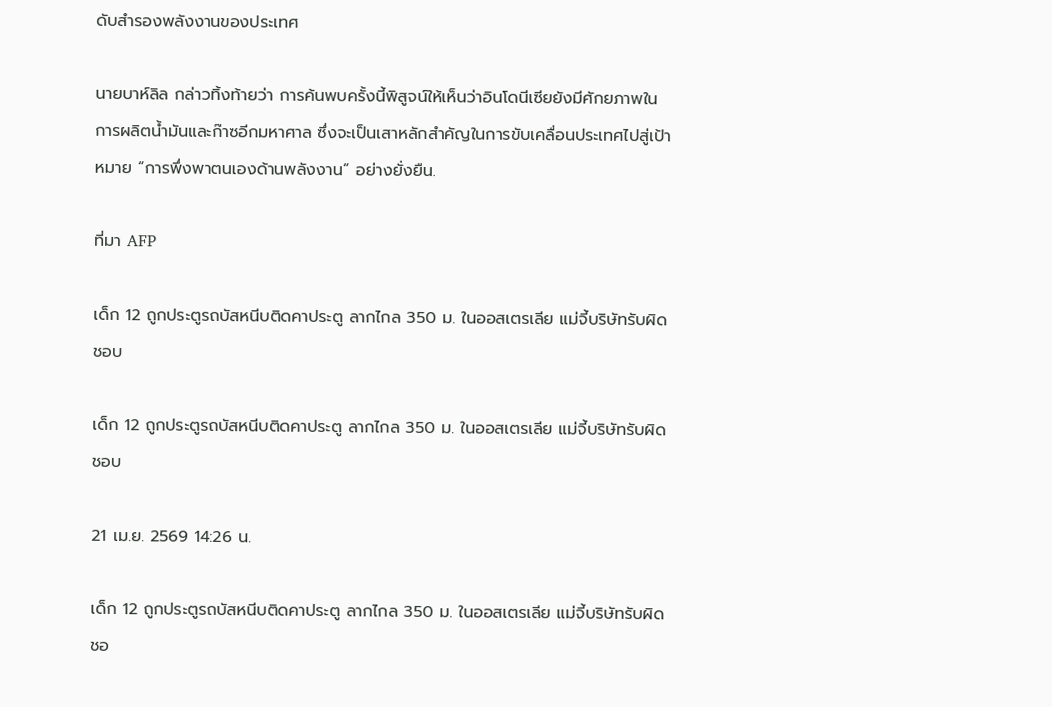ดับสำรองพลังงานของประเทศ

นายบาห์ลิล กล่าวทิ้งท้ายว่า การค้นพบครั้งนี้พิสูจน์ให้เห็นว่าอินโดนีเซียยังมีศักยภาพในการผลิตน้ำมันและก๊าซอีกมหาศาล ซึ่งจะเป็นเสาหลักสำคัญในการขับเคลื่อนประเทศไปสู่เป้าหมาย “การพึ่งพาตนเองด้านพลังงาน” อย่างยั่งยืน.

ที่มา AFP

เด็ก 12 ถูกประตูรถบัสหนีบติดคาประตู ลากไกล 350 ม. ในออสเตรเลีย แม่จี้บริษัทรับผิดชอบ

เด็ก 12 ถูกประตูรถบัสหนีบติดคาประตู ลากไกล 350 ม. ในออสเตรเลีย แม่จี้บริษัทรับผิดชอบ

21 เม.ย. 2569 14:26 น.

เด็ก 12 ถูกประตูรถบัสหนีบติดคาประตู ลากไกล 350 ม. ในออสเตรเลีย แม่จี้บริษัทรับผิดชอ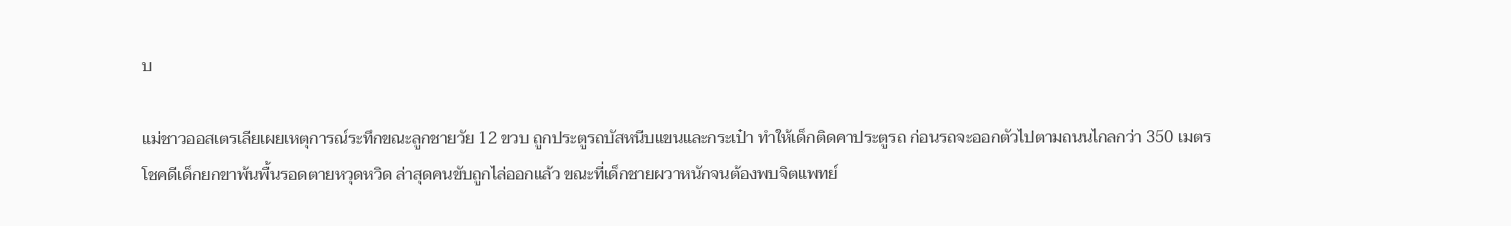บ

แม่ชาวออสเตรเลียเผยเหตุการณ์ระทึกขณะลูกชายวัย 12 ขวบ ถูกประตูรถบัสหนีบแขนและกระเป๋า ทำให้เด็กติดคาประตูรถ ก่อนรถจะออกตัวไปตามถนนไกลกว่า 350 เมตร โชคดีเด็กยกขาพ้นพื้นรอดตายหวุดหวิด ล่าสุดคนขับถูกไล่ออกแล้ว ขณะที่เด็กชายผวาหนักจนต้องพบจิตแพทย์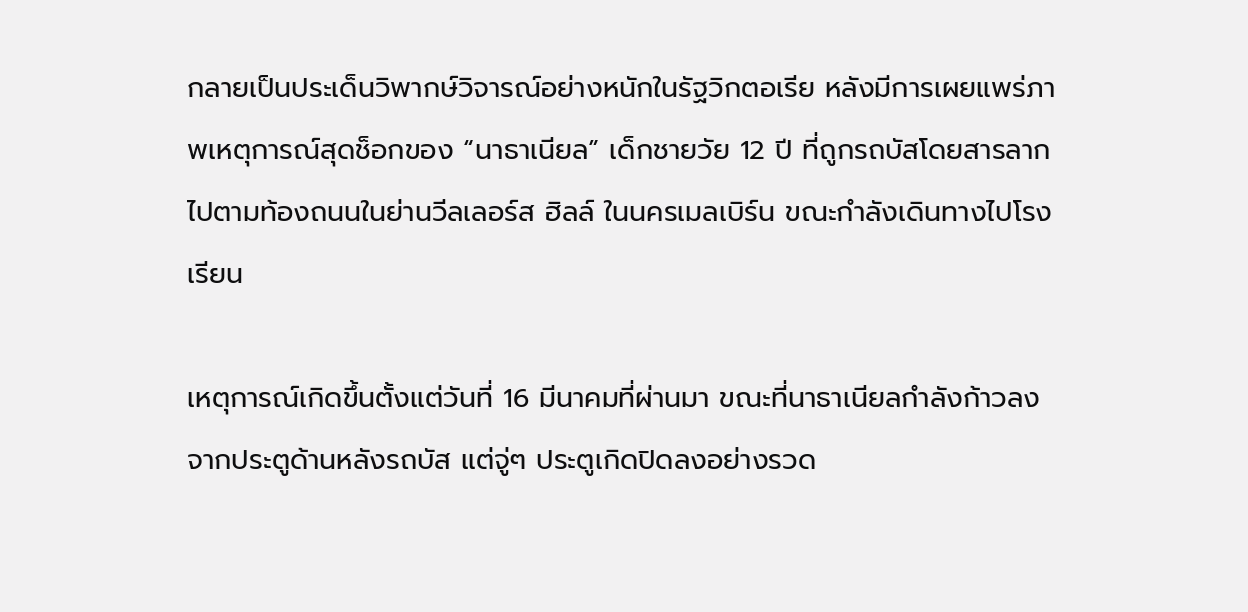กลายเป็นประเด็นวิพากษ์วิจารณ์อย่างหนักในรัฐวิกตอเรีย หลังมีการเผยแพร่ภาพเหตุการณ์สุดช็อกของ “นาธาเนียล” เด็กชายวัย 12 ปี ที่ถูกรถบัสโดยสารลากไปตามท้องถนนในย่านวีลเลอร์ส ฮิลล์ ในนครเมลเบิร์น ขณะกำลังเดินทางไปโรงเรียน

เหตุการณ์เกิดขึ้นตั้งแต่วันที่ 16 มีนาคมที่ผ่านมา ขณะที่นาธาเนียลกำลังก้าวลงจากประตูด้านหลังรถบัส แต่จู่ๆ ประตูเกิดปิดลงอย่างรวด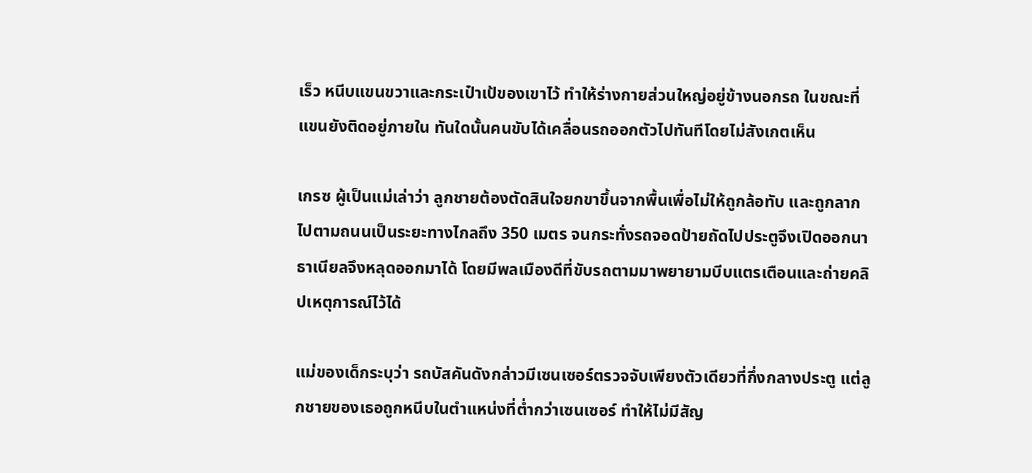เร็ว หนีบแขนขวาและกระเป๋าเป้ของเขาไว้ ทำให้ร่างกายส่วนใหญ่อยู่ข้างนอกรถ ในขณะที่แขนยังติดอยู่ภายใน ทันใดนั้นคนขับได้เคลื่อนรถออกตัวไปทันทีโดยไม่สังเกตเห็น

เกรซ ผู้เป็นแม่เล่าว่า ลูกชายต้องตัดสินใจยกขาขึ้นจากพื้นเพื่อไม่ให้ถูกล้อทับ และถูกลากไปตามถนนเป็นระยะทางไกลถึง 350 เมตร จนกระทั่งรถจอดป้ายถัดไปประตูจึงเปิดออกนาธาเนียลจึงหลุดออกมาได้ โดยมีพลเมืองดีที่ขับรถตามมาพยายามบีบแตรเตือนและถ่ายคลิปเหตุการณ์ไว้ได้

แม่ของเด็กระบุว่า รถบัสคันดังกล่าวมีเซนเซอร์ตรวจจับเพียงตัวเดียวที่กึ่งกลางประตู แต่ลูกชายของเธอถูกหนีบในตำแหน่งที่ต่ำกว่าเซนเซอร์ ทำให้ไม่มีสัญ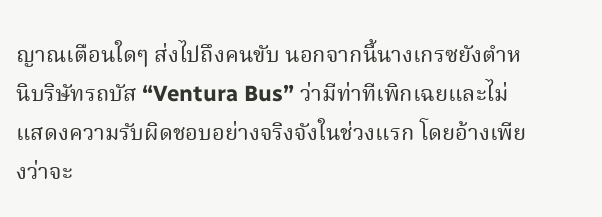ญาณเตือนใดๆ ส่งไปถึงคนขับ นอกจากนี้นางเกรซยังตำหนิบริษัทรถบัส “Ventura Bus” ว่ามีท่าทีเพิกเฉยและไม่แสดงความรับผิดชอบอย่างจริงจังในช่วงแรก โดยอ้างเพียงว่าจะ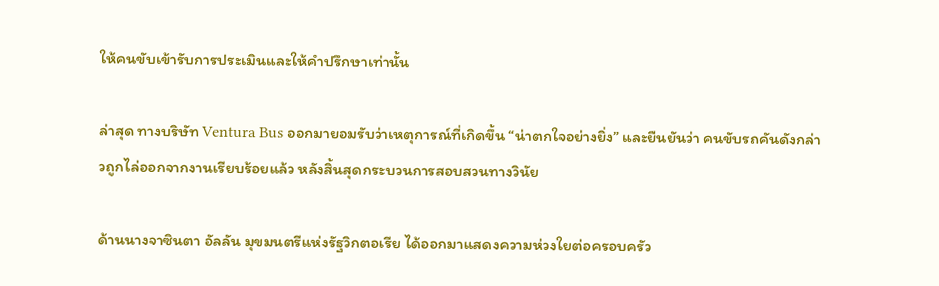ให้คนขับเข้ารับการประเมินและให้คำปรึกษาเท่านั้น

ล่าสุด ทางบริษัท Ventura Bus ออกมายอมรับว่าเหตุการณ์ที่เกิดขึ้น “น่าตกใจอย่างยิ่ง” และยืนยันว่า คนขับรถคันดังกล่าวถูกไล่ออกจากงานเรียบร้อยแล้ว หลังสิ้นสุดกระบวนการสอบสวนทางวินัย

ด้านนางจาซินตา อัลลัน มุขมนตรีแห่งรัฐวิกตอเรีย ได้ออกมาแสดงความห่วงใยต่อครอบครัว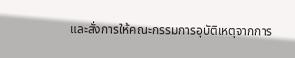และสั่งการให้คณะกรรมการอุบัติเหตุจากการ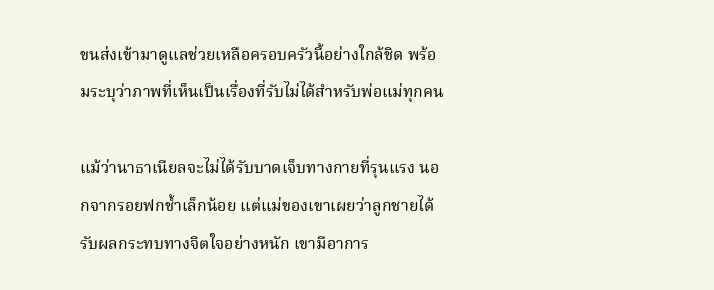ขนส่งเข้ามาดูแลช่วยเหลือครอบครัวนี้อย่างใกล้ชิด พร้อมระบุว่าภาพที่เห็นเป็นเรื่องที่รับไม่ได้สำหรับพ่อแม่ทุกคน

แม้ว่านาธาเนียลจะไม่ได้รับบาดเจ็บทางกายที่รุนแรง นอกจากรอยฟกช้ำเล็กน้อย แต่แม่ของเขาเผยว่าลูกชายได้รับผลกระทบทางจิตใจอย่างหนัก เขามีอาการ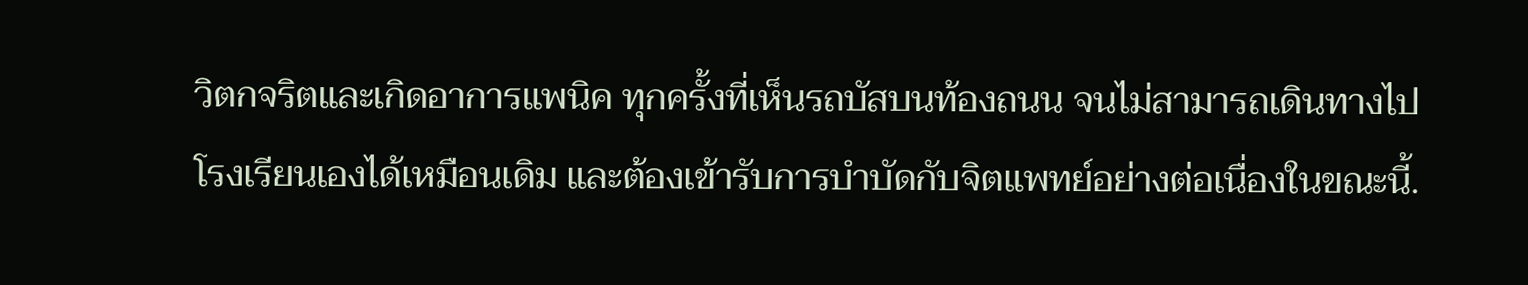วิตกจริตและเกิดอาการแพนิค ทุกครั้งที่เห็นรถบัสบนท้องถนน จนไม่สามารถเดินทางไปโรงเรียนเองได้เหมือนเดิม และต้องเข้ารับการบำบัดกับจิตแพทย์อย่างต่อเนื่องในขณะนี้.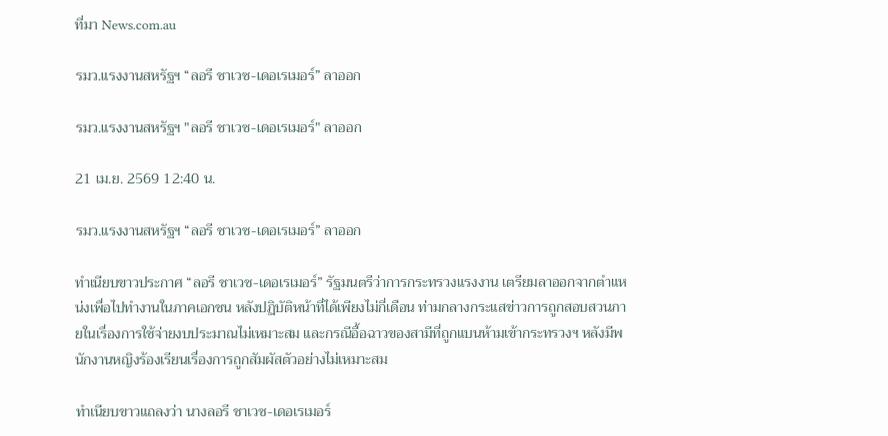ที่มา News.com.au

รมว.แรงงานสหรัฐฯ “ลอรี ชาเวซ-เดอเรเมอร์” ลาออก

รมว.แรงงานสหรัฐฯ "ลอรี ชาเวซ-เดอเรเมอร์" ลาออก

21 เม.ย. 2569 12:40 น.

รมว.แรงงานสหรัฐฯ “ลอรี ชาเวซ-เดอเรเมอร์” ลาออก

ทำเนียบขาวประกาศ “ลอรี ชาเวซ-เดอเรเมอร์” รัฐมนตรีว่าการกระทรวงแรงงาน เตรียมลาออกจากตำแหน่งเพื่อไปทำงานในภาคเอกชน หลังปฏิบัติหน้าที่ได้เพียงไม่กี่เดือน ท่ามกลางกระแสข่าวการถูกสอบสวนภายในเรื่องการใช้จ่ายงบประมาณไม่เหมาะสม และกรณีอื้อฉาวของสามีที่ถูกแบนห้ามเข้ากระทรวงฯ หลังมีพนักงานหญิงร้องเรียนเรื่องการถูกสัมผัสตัวอย่างไม่เหมาะสม

ทำเนียบขาวแถลงว่า นางลอรี ชาเวซ-เดอเรเมอร์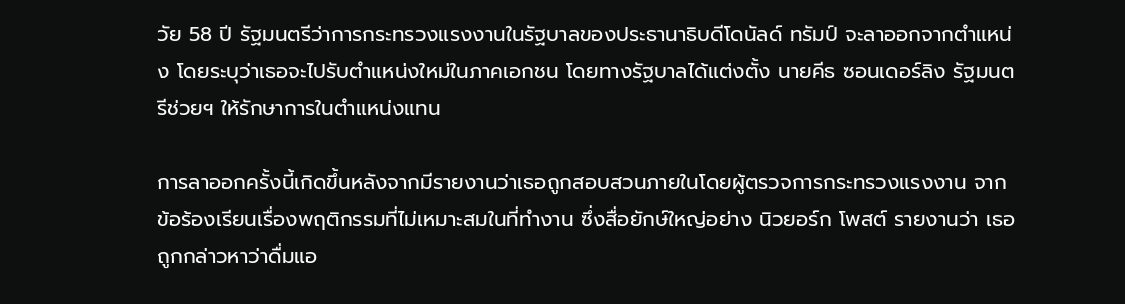วัย 58 ปี รัฐมนตรีว่าการกระทรวงแรงงานในรัฐบาลของประธานาธิบดีโดนัลด์ ทรัมป์ จะลาออกจากตำแหน่ง โดยระบุว่าเธอจะไปรับตำแหน่งใหม่ในภาคเอกชน โดยทางรัฐบาลได้แต่งตั้ง นายคีธ ซอนเดอร์ลิง รัฐมนตรีช่วยฯ ให้รักษาการในตำแหน่งแทน

การลาออกครั้งนี้เกิดขึ้นหลังจากมีรายงานว่าเธอถูกสอบสวนภายในโดยผู้ตรวจการกระทรวงแรงงาน จากข้อร้องเรียนเรื่องพฤติกรรมที่ไม่เหมาะสมในที่ทำงาน ซึ่งสื่อยักษ์ใหญ่อย่าง นิวยอร์ก โพสต์ รายงานว่า เธอถูกกล่าวหาว่าดื่มแอ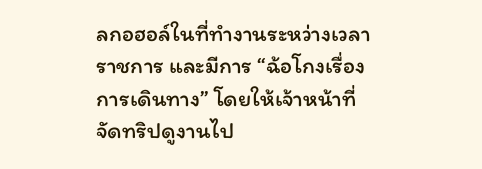ลกอฮอล์ในที่ทำงานระหว่างเวลาราชการ และมีการ “ฉ้อโกงเรื่องการเดินทาง” โดยให้เจ้าหน้าที่จัดทริปดูงานไป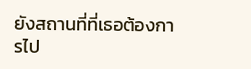ยังสถานที่ที่เธอต้องการไป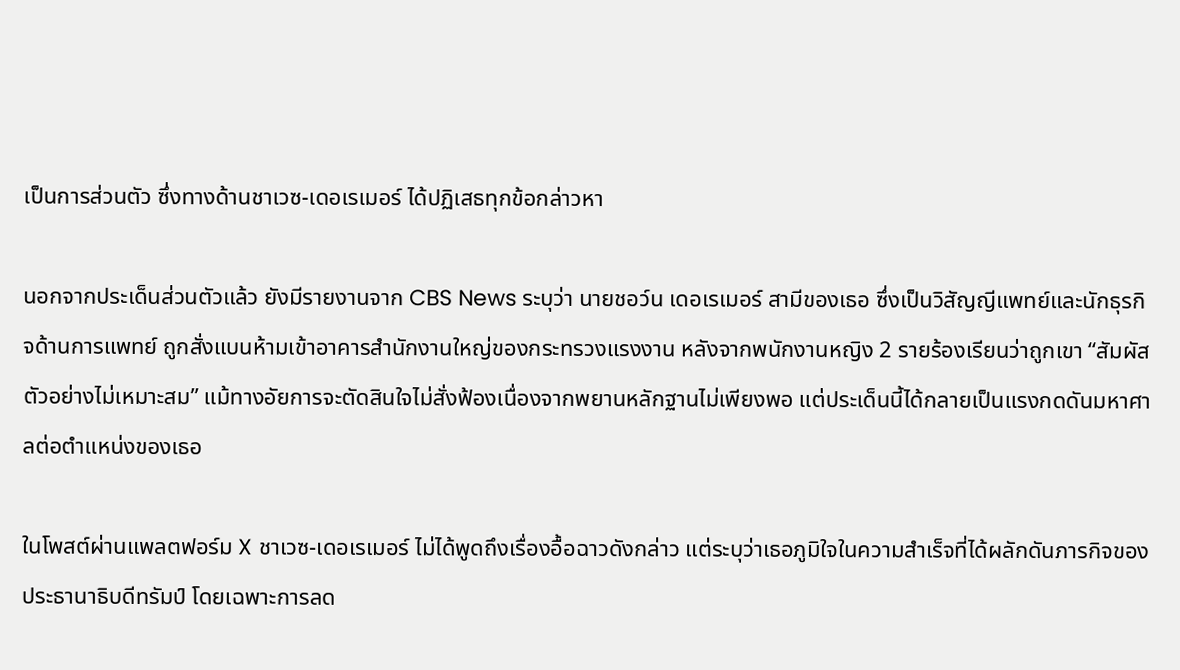เป็นการส่วนตัว ซึ่งทางด้านชาเวซ-เดอเรเมอร์ ได้ปฏิเสธทุกข้อกล่าวหา

นอกจากประเด็นส่วนตัวแล้ว ยังมีรายงานจาก CBS News ระบุว่า นายชอว์น เดอเรเมอร์ สามีของเธอ ซึ่งเป็นวิสัญญีแพทย์และนักธุรกิจด้านการแพทย์ ถูกสั่งแบนห้ามเข้าอาคารสำนักงานใหญ่ของกระทรวงแรงงาน หลังจากพนักงานหญิง 2 รายร้องเรียนว่าถูกเขา “สัมผัสตัวอย่างไม่เหมาะสม” แม้ทางอัยการจะตัดสินใจไม่สั่งฟ้องเนื่องจากพยานหลักฐานไม่เพียงพอ แต่ประเด็นนี้ได้กลายเป็นแรงกดดันมหาศาลต่อตำแหน่งของเธอ

ในโพสต์ผ่านแพลตฟอร์ม X ชาเวซ-เดอเรเมอร์ ไม่ได้พูดถึงเรื่องอื้อฉาวดังกล่าว แต่ระบุว่าเธอภูมิใจในความสำเร็จที่ได้ผลักดันภารกิจของประธานาธิบดีทรัมป์ โดยเฉพาะการลด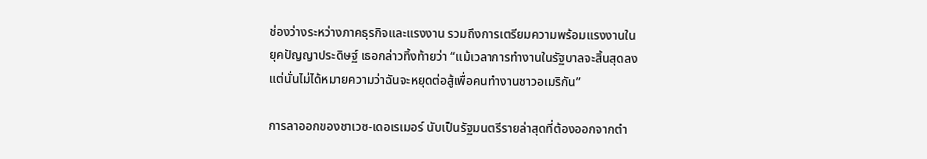ช่องว่างระหว่างภาคธุรกิจและแรงงาน รวมถึงการเตรียมความพร้อมแรงงานในยุคปัญญาประดิษฐ์ เธอกล่าวทิ้งท้ายว่า “แม้เวลาการทำงานในรัฐบาลจะสิ้นสุดลง แต่นั่นไม่ได้หมายความว่าฉันจะหยุดต่อสู้เพื่อคนทำงานชาวอเมริกัน”

การลาออกของชาเวซ-เดอเรเมอร์ นับเป็นรัฐมนตรีรายล่าสุดที่ต้องออกจากตำ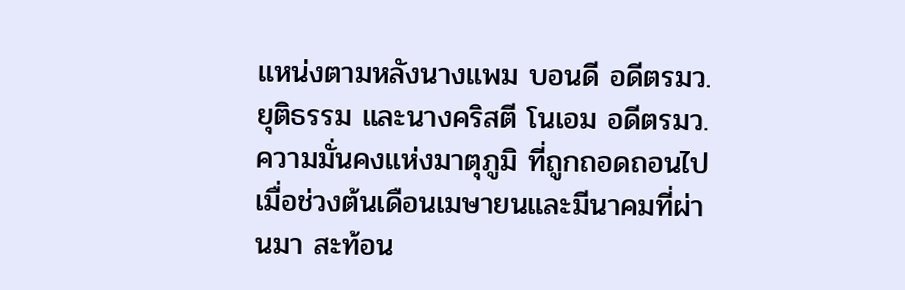แหน่งตามหลังนางแพม บอนดี อดีตรมว.ยุติธรรม และนางคริสตี โนเอม อดีตรมว.ความมั่นคงแห่งมาตุภูมิ ที่ถูกถอดถอนไปเมื่อช่วงต้นเดือนเมษายนและมีนาคมที่ผ่านมา สะท้อน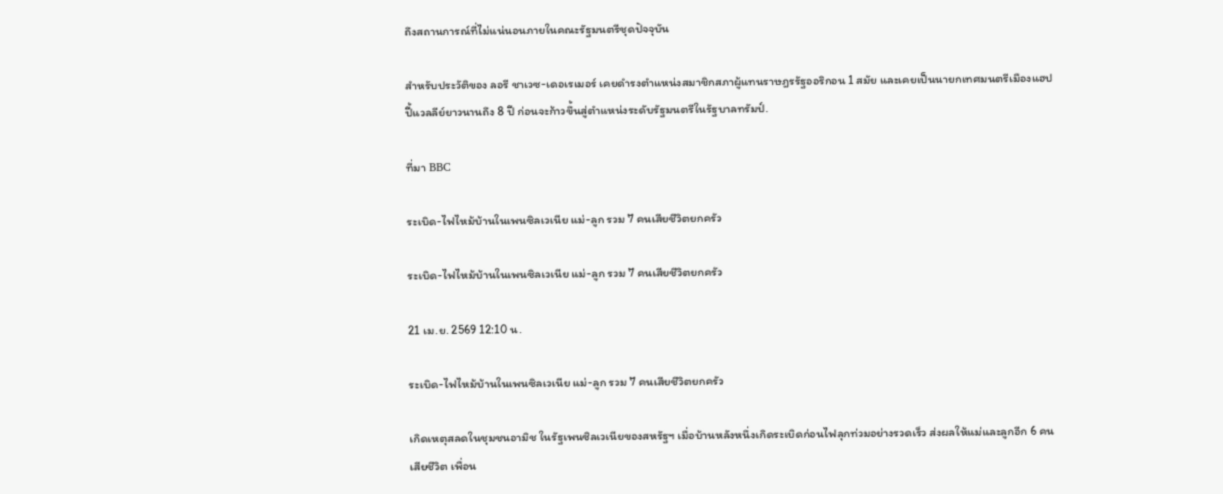ถึงสถานการณ์ที่ไม่แน่นอนภายในคณะรัฐมนตรีชุดปัจจุบัน

สำหรับประวัติของ ลอรี ชาเวซ-เดอเรเมอร์ เคยดำรงตำแหน่งสมาชิกสภาผู้แทนราษฎรรัฐออริกอน 1 สมัย และเคยเป็นนายกเทศมนตรีเมืองแฮปปี้แวลลีย์ยาวนานถึง 8 ปี ก่อนจะก้าวขึ้นสู่ตำแหน่งระดับรัฐมนตรีในรัฐบาลทรัมป์.

ที่มา BBC

ระเบิด-ไฟไหม้บ้านในเพนซิลเวเนีย แม่-ลูก รวม 7 คนเสียชีวิตยกครัว

ระเบิด-ไฟไหม้บ้านในเพนซิลเวเนีย แม่-ลูก รวม 7 คนเสียชีวิตยกครัว

21 เม.ย. 2569 12:10 น.

ระเบิด-ไฟไหม้บ้านในเพนซิลเวเนีย แม่-ลูก รวม 7 คนเสียชีวิตยกครัว

เกิดเหตุสลดในชุมชนอามิช ในรัฐเพนซิลเวเนียของสหรัฐฯ เมื่อบ้านหลังหนึ่งเกิดระเบิดก่อนไฟลุกท่วมอย่างรวดเร็ว ส่งผลให้แม่และลูกอีก 6 คนเสียชีวิต เพื่อน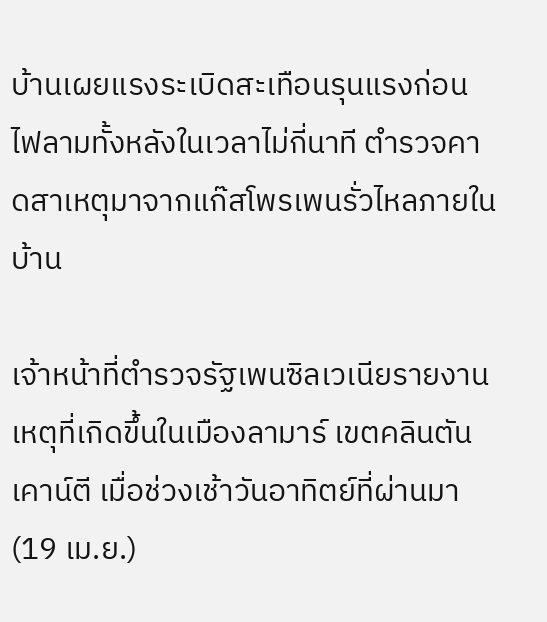บ้านเผยแรงระเบิดสะเทือนรุนแรงก่อนไฟลามทั้งหลังในเวลาไม่กี่นาที ตำรวจคาดสาเหตุมาจากแก๊สโพรเพนรั่วไหลภายในบ้าน

เจ้าหน้าที่ตำรวจรัฐเพนซิลเวเนียรายงานเหตุที่เกิดขึ้นในเมืองลามาร์ เขตคลินตันเคาน์ตี เมื่อช่วงเช้าวันอาทิตย์ที่ผ่านมา (19 เม.ย.)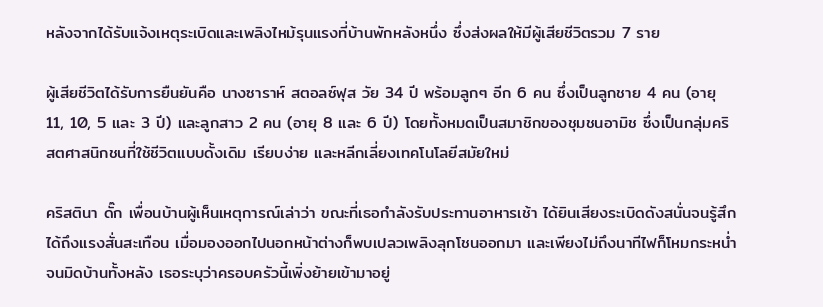หลังจากได้รับแจ้งเหตุระเบิดและเพลิงไหม้รุนแรงที่บ้านพักหลังหนึ่ง ซึ่งส่งผลให้มีผู้เสียชีวิตรวม 7 ราย

ผู้เสียชีวิตได้รับการยืนยันคือ นางซาราห์ สตอลซ์ฟุส วัย 34 ปี พร้อมลูกๆ อีก 6 คน ซึ่งเป็นลูกชาย 4 คน (อายุ 11, 10, 5 และ 3 ปี) และลูกสาว 2 คน (อายุ 8 และ 6 ปี) โดยทั้งหมดเป็นสมาชิกของชุมชนอามิช ซึ่งเป็นกลุ่มคริสตศาสนิกชนที่ใช้ชีวิตแบบดั้งเดิม เรียบง่าย และหลีกเลี่ยงเทคโนโลยีสมัยใหม่

คริสตินา ดั๊ก เพื่อนบ้านผู้เห็นเหตุการณ์เล่าว่า ขณะที่เธอกำลังรับประทานอาหารเช้า ได้ยินเสียงระเบิดดังสนั่นจนรู้สึกได้ถึงแรงสั่นสะเทือน เมื่อมองออกไปนอกหน้าต่างก็พบเปลวเพลิงลุกโชนออกมา และเพียงไม่ถึงนาทีไฟก็โหมกระหน่ำจนมิดบ้านทั้งหลัง เธอระบุว่าครอบครัวนี้เพิ่งย้ายเข้ามาอยู่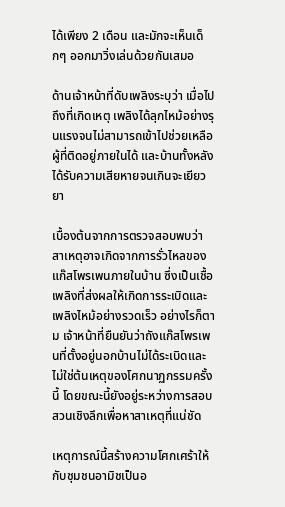ได้เพียง 2 เดือน และมักจะเห็นเด็กๆ ออกมาวิ่งเล่นด้วยกันเสมอ

ด้านเจ้าหน้าที่ดับเพลิงระบุว่า เมื่อไปถึงที่เกิดเหตุ เพลิงได้ลุกไหม้อย่างรุนแรงจนไม่สามารถเข้าไปช่วยเหลือผู้ที่ติดอยู่ภายในได้ และบ้านทั้งหลังได้รับความเสียหายจนเกินจะเยียวยา

เบื้องต้นจากการตรวจสอบพบว่า สาเหตุอาจเกิดจากการรั่วไหลของแก๊สโพรเพนภายในบ้าน ซึ่งเป็นเชื้อเพลิงที่ส่งผลให้เกิดการระเบิดและเพลิงไหม้อย่างรวดเร็ว อย่างไรก็ตาม เจ้าหน้าที่ยืนยันว่าถังแก๊สโพรเพนที่ตั้งอยู่นอกบ้านไม่ได้ระเบิดและไม่ใช่ต้นเหตุของโศกนาฏกรรมครั้งนี้ โดยขณะนี้ยังอยู่ระหว่างการสอบสวนเชิงลึกเพื่อหาสาเหตุที่แน่ชัด

เหตุการณ์นี้สร้างความโศกเศร้าให้กับชุมชนอามิชเป็นอ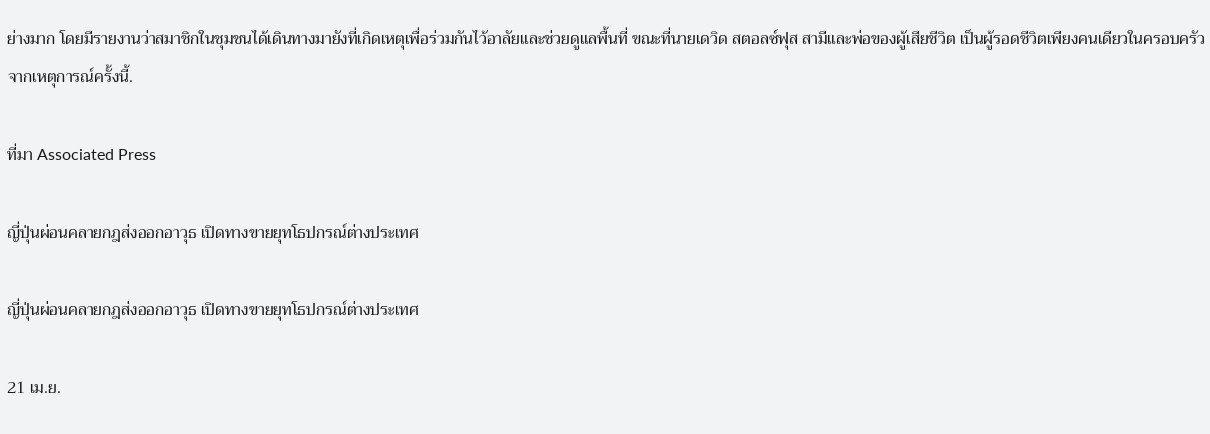ย่างมาก โดยมีรายงานว่าสมาชิกในชุมชนได้เดินทางมายังที่เกิดเหตุเพื่อร่วมกันไว้อาลัยและช่วยดูแลพื้นที่ ขณะที่นายเดวิด สตอลซ์ฟุส สามีและพ่อของผู้เสียชีวิต เป็นผู้รอดชีวิตเพียงคนเดียวในครอบครัวจากเหตุการณ์ครั้งนี้.

ที่มา Associated Press

ญี่ปุ่นผ่อนคลายกฎส่งออกอาวุธ เปิดทางขายยุทโธปกรณ์ต่างประเทศ

ญี่ปุ่นผ่อนคลายกฎส่งออกอาวุธ เปิดทางขายยุทโธปกรณ์ต่างประเทศ

21 เม.ย.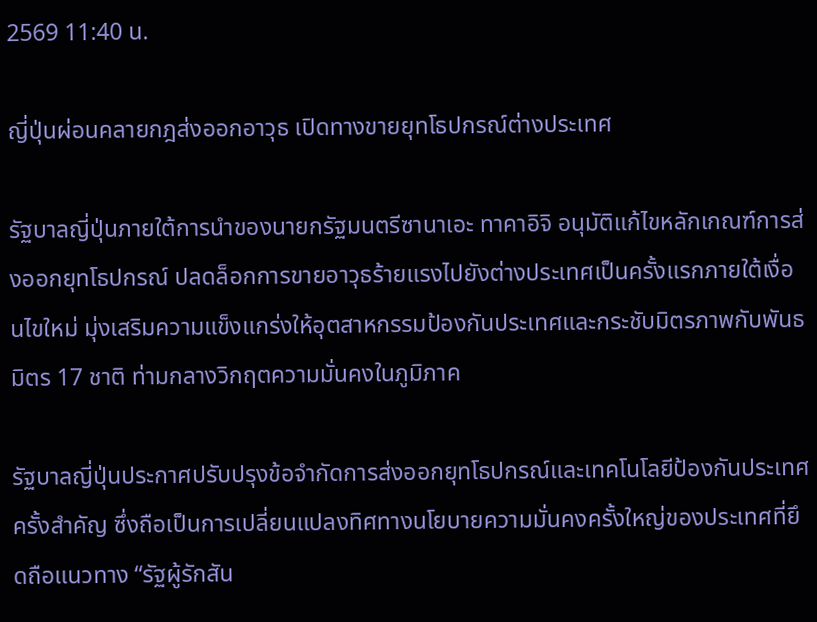2569 11:40 น.

ญี่ปุ่นผ่อนคลายกฎส่งออกอาวุธ เปิดทางขายยุทโธปกรณ์ต่างประเทศ

รัฐบาลญี่ปุ่นภายใต้การนำของนายกรัฐมนตรีซานาเอะ ทาคาอิจิ อนุมัติแก้ไขหลักเกณฑ์การส่งออกยุทโธปกรณ์ ปลดล็อกการขายอาวุธร้ายแรงไปยังต่างประเทศเป็นครั้งแรกภายใต้เงื่อนไขใหม่ มุ่งเสริมความแข็งแกร่งให้อุตสาหกรรมป้องกันประเทศและกระชับมิตรภาพกับพันธมิตร 17 ชาติ ท่ามกลางวิกฤตความมั่นคงในภูมิภาค

รัฐบาลญี่ปุ่นประกาศปรับปรุงข้อจำกัดการส่งออกยุทโธปกรณ์และเทคโนโลยีป้องกันประเทศครั้งสำคัญ ซึ่งถือเป็นการเปลี่ยนแปลงทิศทางนโยบายความมั่นคงครั้งใหญ่ของประเทศที่ยึดถือแนวทาง “รัฐผู้รักสัน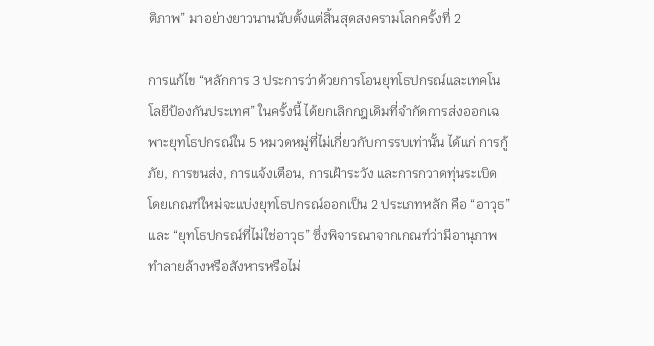ติภาพ” มาอย่างยาวนานนับตั้งแต่สิ้นสุดสงครามโลกครั้งที่ 2

การแก้ไข “หลักการ 3 ประการว่าด้วยการโอนยุทโธปกรณ์และเทคโนโลยีป้องกันประเทศ” ในครั้งนี้ ได้ยกเลิกกฎเดิมที่จำกัดการส่งออกเฉพาะยุทโธปกรณ์ใน 5 หมวดหมู่ที่ไม่เกี่ยวกับการรบเท่านั้น ได้แก่ การกู้ภัย, การขนส่ง, การแจ้งเตือน, การเฝ้าระวัง และการกวาดทุ่นระเบิด โดยเกณฑ์ใหม่จะแบ่งยุทโธปกรณ์ออกเป็น 2 ประเภทหลัก คือ “อาวุธ” และ “ยุทโธปกรณ์ที่ไม่ใช่อาวุธ” ซึ่งพิจารณาจากเกณฑ์ว่ามีอานุภาพทำลายล้างหรือสังหารหรือไม่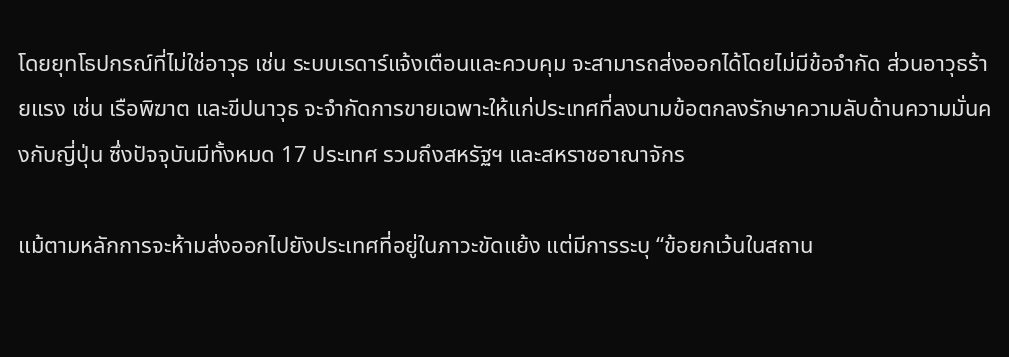โดยยุทโธปกรณ์ที่ไม่ใช่อาวุธ เช่น ระบบเรดาร์แจ้งเตือนและควบคุม จะสามารถส่งออกได้โดยไม่มีข้อจำกัด ส่วนอาวุธร้ายแรง เช่น เรือพิฆาต และขีปนาวุธ จะจำกัดการขายเฉพาะให้แก่ประเทศที่ลงนามข้อตกลงรักษาความลับด้านความมั่นคงกับญี่ปุ่น ซึ่งปัจจุบันมีทั้งหมด 17 ประเทศ รวมถึงสหรัฐฯ และสหราชอาณาจักร

แม้ตามหลักการจะห้ามส่งออกไปยังประเทศที่อยู่ในภาวะขัดแย้ง แต่มีการระบุ “ข้อยกเว้นในสถาน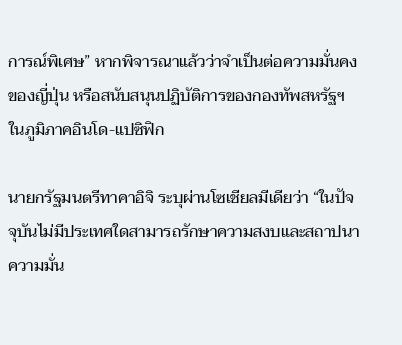การณ์พิเศษ” หากพิจารณาแล้วว่าจำเป็นต่อความมั่นคงของญี่ปุ่น หรือสนับสนุนปฏิบัติการของกองทัพสหรัฐฯ ในภูมิภาคอินโด-แปซิฟิก

นายกรัฐมนตรีทาคาอิจิ ระบุผ่านโซเชียลมีเดียว่า “ในปัจจุบันไม่มีประเทศใดสามารถรักษาความสงบและสถาปนาความมั่น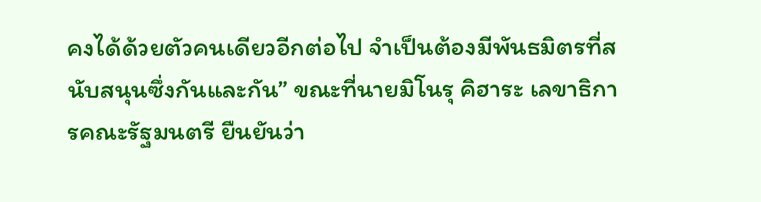คงได้ด้วยตัวคนเดียวอีกต่อไป จำเป็นต้องมีพันธมิตรที่สนับสนุนซึ่งกันและกัน” ขณะที่นายมิโนรุ คิฮาระ เลขาธิการคณะรัฐมนตรี ยืนยันว่า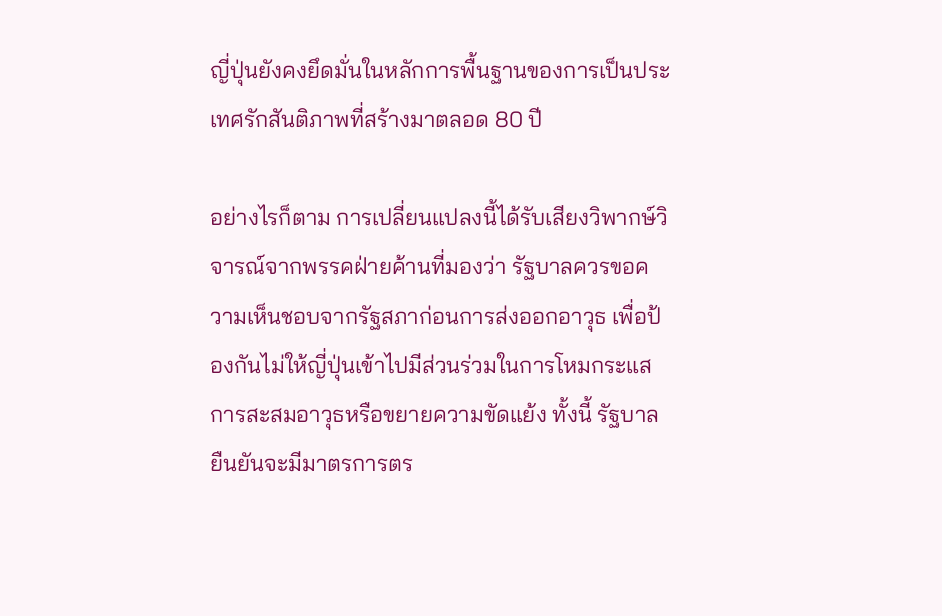ญี่ปุ่นยังคงยึดมั่นในหลักการพื้นฐานของการเป็นประเทศรักสันติภาพที่สร้างมาตลอด 80 ปี

อย่างไรก็ตาม การเปลี่ยนแปลงนี้ได้รับเสียงวิพากษ์วิจารณ์จากพรรคฝ่ายค้านที่มองว่า รัฐบาลควรขอความเห็นชอบจากรัฐสภาก่อนการส่งออกอาวุธ เพื่อป้องกันไม่ให้ญี่ปุ่นเข้าไปมีส่วนร่วมในการโหมกระแสการสะสมอาวุธหรือขยายความขัดแย้ง ทั้งนี้ รัฐบาลยืนยันจะมีมาตรการตร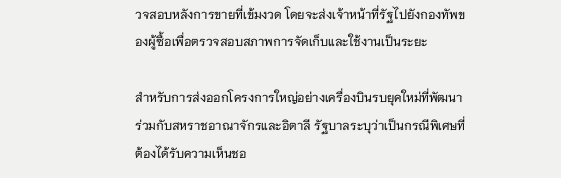วจสอบหลังการขายที่เข้มงวด โดยจะส่งเจ้าหน้าที่รัฐไปยังกองทัพของผู้ซื้อเพื่อตรวจสอบสภาพการจัดเก็บและใช้งานเป็นระยะ

สำหรับการส่งออกโครงการใหญ่อย่างเครื่องบินรบยุคใหม่ที่พัฒนาร่วมกับสหราชอาณาจักรและอิตาลี รัฐบาลระบุว่าเป็นกรณีพิเศษที่ต้องได้รับความเห็นชอ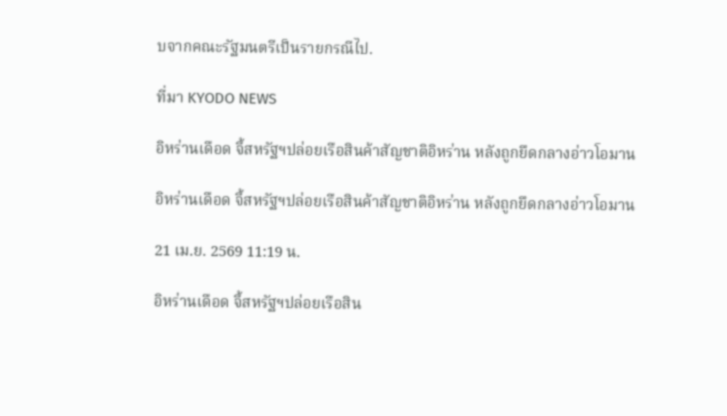บจากคณะรัฐมนตรีเป็นรายกรณีไป.

ที่มา KYODO NEWS

อิหร่านเดือด จี้สหรัฐฯปล่อยเรือสินค้าสัญชาติอิหร่าน หลังถูกยึดกลางอ่าวโอมาน

อิหร่านเดือด จี้สหรัฐฯปล่อยเรือสินค้าสัญชาติอิหร่าน หลังถูกยึดกลางอ่าวโอมาน

21 เม.ย. 2569 11:19 น.

อิหร่านเดือด จี้สหรัฐฯปล่อยเรือสิน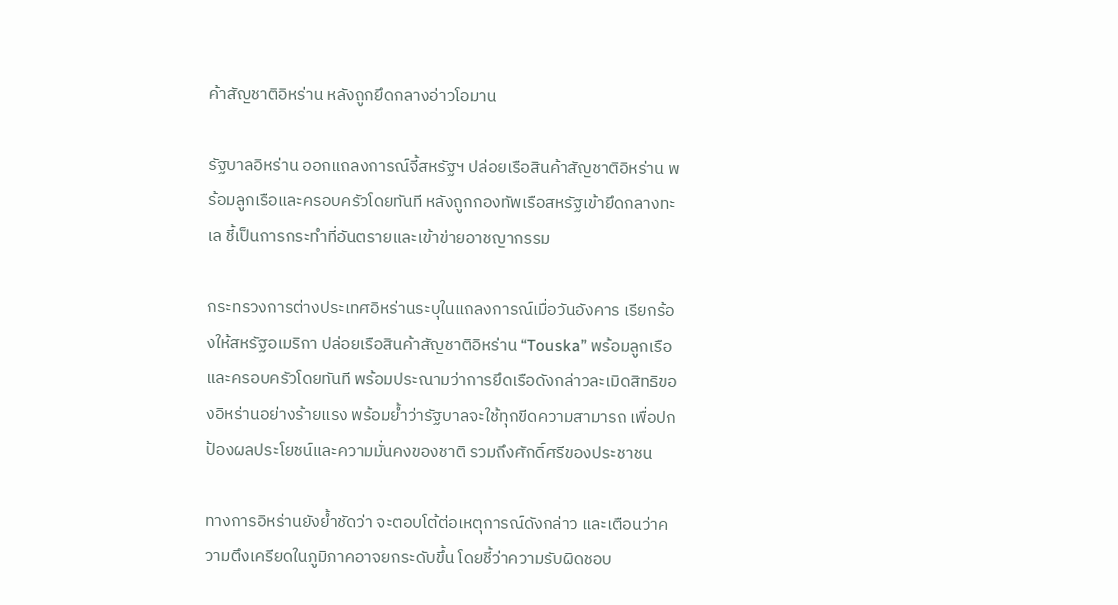ค้าสัญชาติอิหร่าน หลังถูกยึดกลางอ่าวโอมาน

รัฐบาลอิหร่าน ออกแถลงการณ์จี้สหรัฐฯ ปล่อยเรือสินค้าสัญชาติอิหร่าน พร้อมลูกเรือและครอบครัวโดยทันที หลังถูกกองทัพเรือสหรัฐเข้ายึดกลางทะเล ชี้เป็นการกระทำที่อันตรายและเข้าข่ายอาชญากรรม

กระทรวงการต่างประเทศอิหร่านระบุในแถลงการณ์เมื่อวันอังคาร เรียกร้องให้สหรัฐอเมริกา ปล่อยเรือสินค้าสัญชาติอิหร่าน “Touska” พร้อมลูกเรือและครอบครัวโดยทันที พร้อมประณามว่าการยึดเรือดังกล่าวละเมิดสิทธิของอิหร่านอย่างร้ายแรง พร้อมย้ำว่ารัฐบาลจะใช้ทุกขีดความสามารถ เพื่อปกป้องผลประโยชน์และความมั่นคงของชาติ รวมถึงศักดิ์ศรีของประชาชน

ทางการอิหร่านยังย้ำชัดว่า จะตอบโต้ต่อเหตุการณ์ดังกล่าว และเตือนว่าความตึงเครียดในภูมิภาคอาจยกระดับขึ้น โดยชี้ว่าความรับผิดชอบ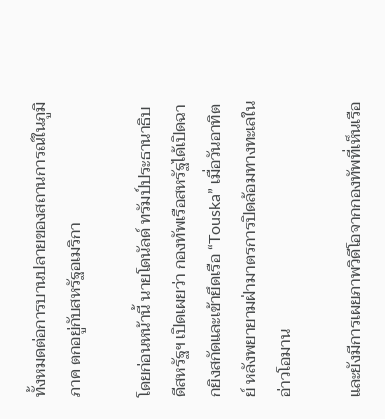ทั้งหมดต่อการบานปลายของสถานการณ์ในภูมิภาค ตกอยู่กับสหรัฐอเมริกา

โดยก่อนหน้านี้ นายโดนัลด์ ทรัมป์ประธานาธิบดีสหรัฐฯ เปิดเผยว่า กองทัพเรือสหรัฐได้เปิดฉากยิงสกัดและเข้ายึดเรือ “Touska” เมื่อวันอาทิตย์ หลังพยายามฝ่ามาตรการปิดล้อมทางทะเลในอ่าวโอมาน

และยังมีการเผยภาพวิดีโอจากกองทัพที่เห็นเรือ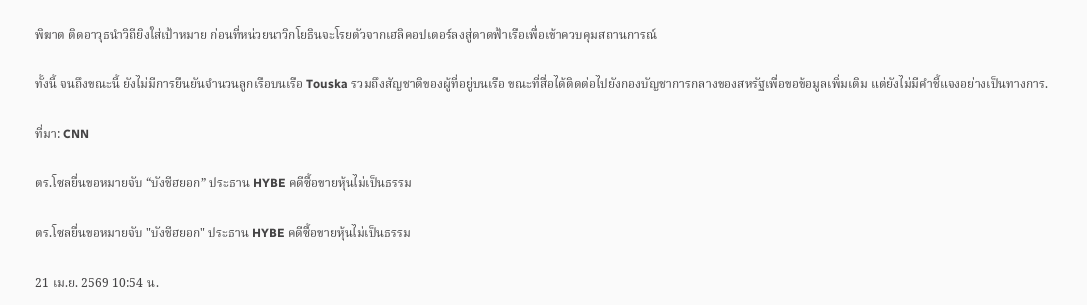พิฆาต ติดอาวุธนำวิถียิงใส่เป้าหมาย ก่อนที่หน่วยนาวิกโยธินจะโรยตัวจากเฮลิคอปเตอร์ลงสู่ดาดฟ้าเรือเพื่อเข้าควบคุมสถานการณ์

ทั้งนี้ จนถึงขณะนี้ ยังไม่มีการยืนยันจำนวนลูกเรือบนเรือ Touska รวมถึงสัญชาติของผู้ที่อยู่บนเรือ ขณะที่สื่อได้ติดต่อไปยังกองบัญชาการกลางของสหรัฐเพื่อขอข้อมูลเพิ่มเติม แต่ยังไม่มีคำชี้แจงอย่างเป็นทางการ.

ที่มา: CNN

ตร.โซลยื่นขอหมายจับ “บังชีฮยอก” ประธาน HYBE คดีซื้อขายหุ้นไม่เป็นธรรม

ตร.โซลยื่นขอหมายจับ "บังชีฮยอก" ประธาน HYBE คดีซื้อขายหุ้นไม่เป็นธรรม

21 เม.ย. 2569 10:54 น.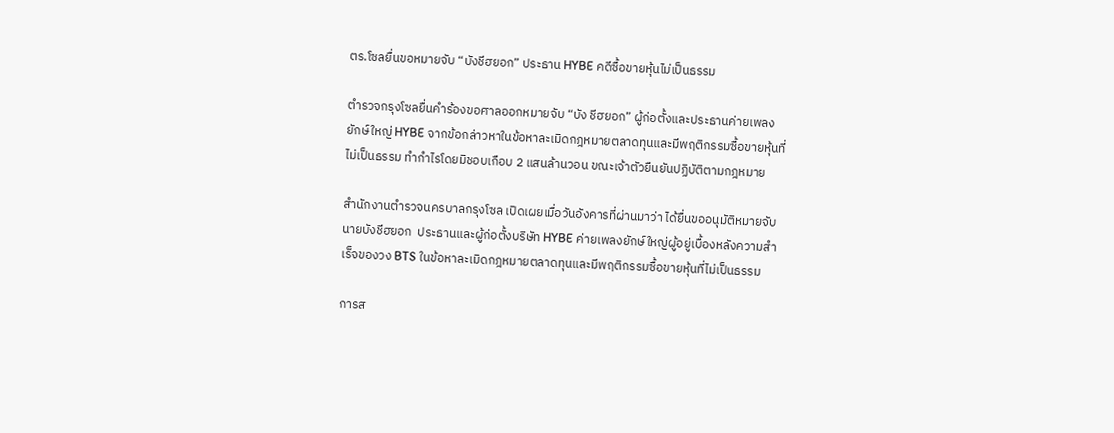ตร.โซลยื่นขอหมายจับ “บังชีฮยอก” ประธาน HYBE คดีซื้อขายหุ้นไม่เป็นธรรม

ตำรวจกรุงโซลยื่นคำร้องขอศาลออกหมายจับ “บัง ชีฮยอก” ผู้ก่อตั้งและประธานค่ายเพลงยักษ์ใหญ่ HYBE จากข้อกล่าวหาในข้อหาละเมิดกฎหมายตลาดทุนและมีพฤติกรรมซื้อขายหุ้นที่ไม่เป็นธรรม ทำกำไรโดยมิชอบเกือบ 2 แสนล้านวอน ขณะเจ้าตัวยืนยันปฏิบัติตามกฎหมาย

สำนักงานตำรวจนครบาลกรุงโซล เปิดเผยเมื่อวันอังคารที่ผ่านมาว่า ได้ยื่นขออนุมัติหมายจับ นายบังชีฮยอก  ประธานและผู้ก่อตั้งบริษัท HYBE ค่ายเพลงยักษ์ใหญ่ผู้อยู่เบื้องหลังความสำเร็จของวง BTS ในข้อหาละเมิดกฎหมายตลาดทุนและมีพฤติกรรมซื้อขายหุ้นที่ไม่เป็นธรรม

การส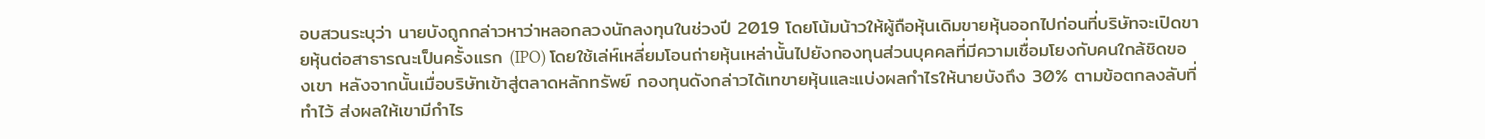อบสวนระบุว่า นายบังถูกกล่าวหาว่าหลอกลวงนักลงทุนในช่วงปี 2019 โดยโน้มน้าวให้ผู้ถือหุ้นเดิมขายหุ้นออกไปก่อนที่บริษัทจะเปิดขายหุ้นต่อสาธารณะเป็นครั้งแรก (IPO) โดยใช้เล่ห์เหลี่ยมโอนถ่ายหุ้นเหล่านั้นไปยังกองทุนส่วนบุคคลที่มีความเชื่อมโยงกับคนใกล้ชิดของเขา หลังจากนั้นเมื่อบริษัทเข้าสู่ตลาดหลักทรัพย์ กองทุนดังกล่าวได้เทขายหุ้นและแบ่งผลกำไรให้นายบังถึง 30% ตามข้อตกลงลับที่ทำไว้ ส่งผลให้เขามีกำไร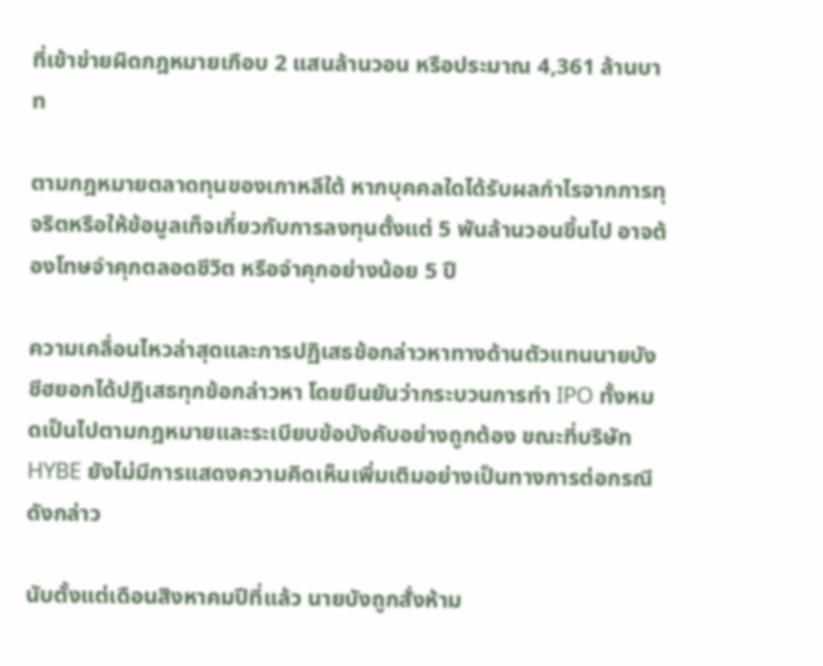ที่เข้าข่ายผิดกฎหมายเกือบ 2 แสนล้านวอน หรือประมาณ 4,361 ล้านบาท

ตามกฎหมายตลาดทุนของเกาหลีใต้ หากบุคคลใดได้รับผลกำไรจากการทุจริตหรือให้ข้อมูลเท็จเกี่ยวกับการลงทุนตั้งแต่ 5 พันล้านวอนขึ้นไป อาจต้องโทษจำคุกตลอดชีวิต หรือจำคุกอย่างน้อย 5 ปี

ความเคลื่อนไหวล่าสุดและการปฏิเสธข้อกล่าวหาทางด้านตัวแทนนายบังชีฮยอกได้ปฏิเสธทุกข้อกล่าวหา โดยยืนยันว่ากระบวนการทำ IPO ทั้งหมดเป็นไปตามกฎหมายและระเบียบข้อบังคับอย่างถูกต้อง ขณะที่บริษัท HYBE ยังไม่มีการแสดงความคิดเห็นเพิ่มเติมอย่างเป็นทางการต่อกรณีดังกล่าว

นับตั้งแต่เดือนสิงหาคมปีที่แล้ว นายบังถูกสั่งห้าม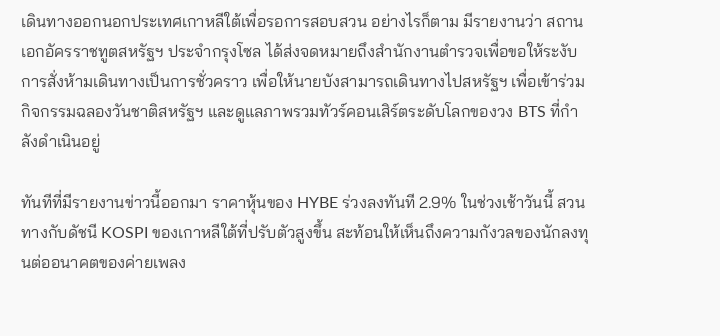เดินทางออกนอกประเทศเกาหลีใต้เพื่อรอการสอบสวน อย่างไรก็ตาม มีรายงานว่า สถานเอกอัครราชทูตสหรัฐฯ ประจำกรุงโซล ได้ส่งจดหมายถึงสำนักงานตำรวจเพื่อขอให้ระงับการสั่งห้ามเดินทางเป็นการชั่วคราว เพื่อให้นายบังสามารถเดินทางไปสหรัฐฯ เพื่อเข้าร่วมกิจกรรมฉลองวันชาติสหรัฐฯ และดูแลภาพรวมทัวร์คอนเสิร์ตระดับโลกของวง BTS ที่กำลังดำเนินอยู่

ทันทีที่มีรายงานข่าวนี้ออกมา ราคาหุ้นของ HYBE ร่วงลงทันที 2.9% ในช่วงเช้าวันนี้ สวนทางกับดัชนี KOSPI ของเกาหลีใต้ที่ปรับตัวสูงขึ้น สะท้อนให้เห็นถึงความกังวลของนักลงทุนต่ออนาคตของค่ายเพลง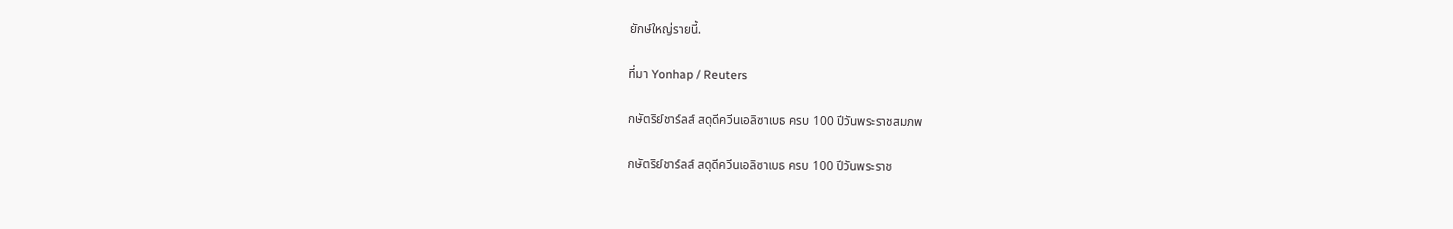ยักษ์ใหญ่รายนี้.

ที่มา Yonhap / Reuters

กษัตริย์ชาร์ลส์ สดุดีควีนเอลิซาเบธ ครบ 100 ปีวันพระราชสมภพ

กษัตริย์ชาร์ลส์ สดุดีควีนเอลิซาเบธ ครบ 100 ปีวันพระราช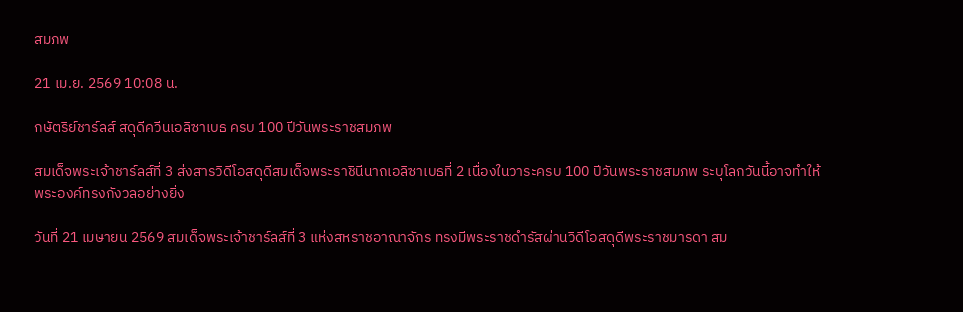สมภพ

21 เม.ย. 2569 10:08 น.

กษัตริย์ชาร์ลส์ สดุดีควีนเอลิซาเบธ ครบ 100 ปีวันพระราชสมภพ

สมเด็จพระเจ้าชาร์ลส์ที่ 3 ส่งสารวิดีโอสดุดีสมเด็จพระราชินีนาถเอลิซาเบธที่ 2 เนื่องในวาระครบ 100 ปีวันพระราชสมภพ ระบุโลกวันนี้อาจทำให้พระองค์ทรงกังวลอย่างยิ่ง

วันที่ 21 เมษายน 2569 สมเด็จพระเจ้าชาร์ลส์ที่ 3 แห่งสหราชอาณาจักร ทรงมีพระราชดำรัสผ่านวิดีโอสดุดีพระราชมารดา สม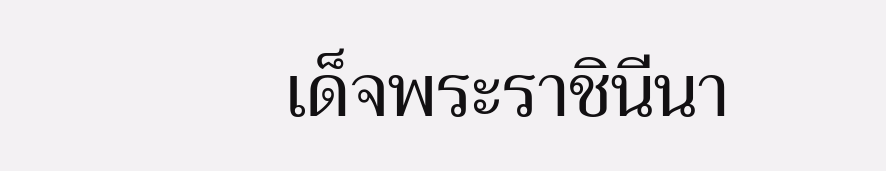เด็จพระราชินีนา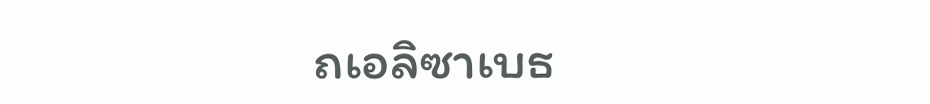ถเอลิซาเบธ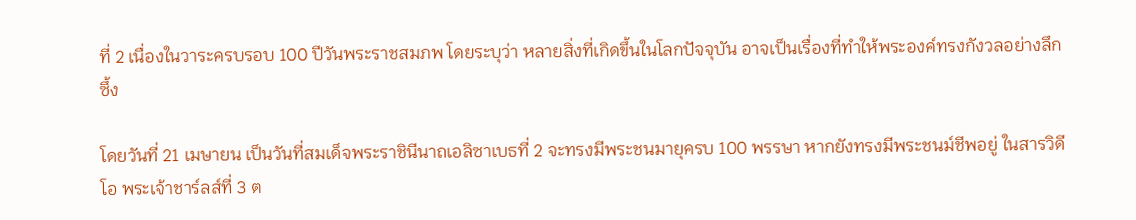ที่ 2 เนื่องในวาระครบรอบ 100 ปีวันพระราชสมภพ โดยระบุว่า หลายสิ่งที่เกิดขึ้นในโลกปัจจุบัน อาจเป็นเรื่องที่ทำให้พระองค์ทรงกังวลอย่างลึกซึ้ง

โดยวันที่ 21 เมษายน เป็นวันที่สมเด็จพระราชินีนาถเอลิซาเบธที่ 2 จะทรงมีพระชนมายุครบ 100 พรรษา หากยังทรงมีพระชนม์ชีพอยู่ ในสารวิดีโอ พระเจ้าชาร์ลส์ที่ 3 ต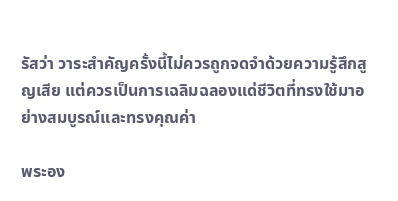รัสว่า วาระสำคัญครั้งนี้ไม่ควรถูกจดจำด้วยความรู้สึกสูญเสีย แต่ควรเป็นการเฉลิมฉลองแด่ชีวิตที่ทรงใช้มาอย่างสมบูรณ์และทรงคุณค่า

พระอง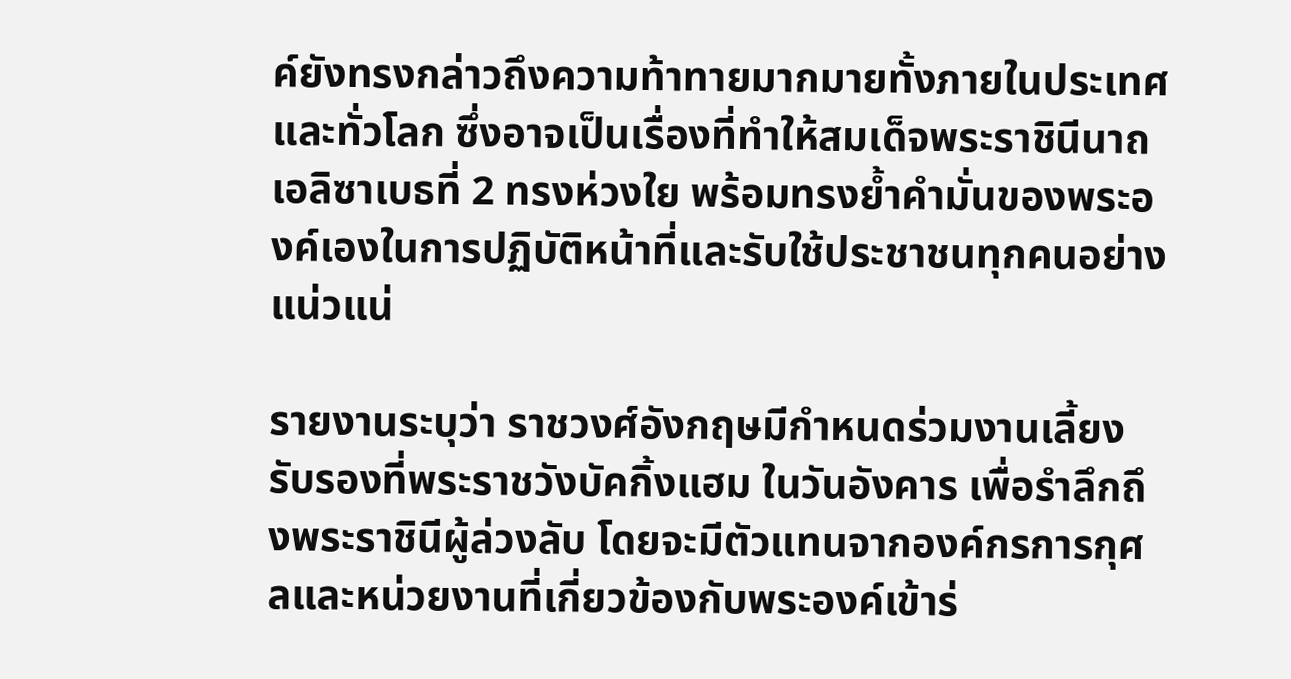ค์ยังทรงกล่าวถึงความท้าทายมากมายทั้งภายในประเทศและทั่วโลก ซึ่งอาจเป็นเรื่องที่ทำให้สมเด็จพระราชินีนาถเอลิซาเบธที่ 2 ทรงห่วงใย พร้อมทรงย้ำคำมั่นของพระองค์เองในการปฏิบัติหน้าที่และรับใช้ประชาชนทุกคนอย่างแน่วแน่

รายงานระบุว่า ราชวงศ์อังกฤษมีกำหนดร่วมงานเลี้ยงรับรองที่พระราชวังบัคกิ้งแฮม ในวันอังคาร เพื่อรำลึกถึงพระราชินีผู้ล่วงลับ โดยจะมีตัวแทนจากองค์กรการกุศลและหน่วยงานที่เกี่ยวข้องกับพระองค์เข้าร่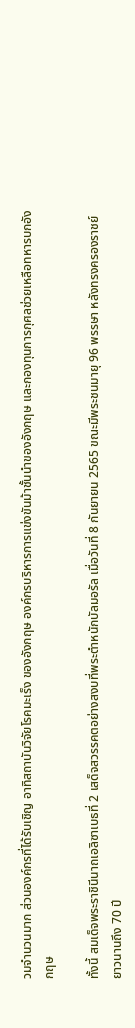วมจำนวนมาก ส่วนองค์กรที่ได้รับเชิญ อาทิสถาบันวิจัยโรคมะเร็ง ของอังกฤษ องค์กรบริหารการแข่งขันม้าชั้นนำของอังกฤษ และกองทุนการกุศลช่วยเหลือทหารบกอังกฤษ

ทั้งนี้ สมเด็จพระราชินีนาถเอลิซาเบธที่ 2 เสด็จสวรรคตอย่างสงบที่พระตำหนักบัลมอรัล เมื่อวันที่ 8 กันยายน 2565 ขณะมีพระชนมายุ 96 พรรษา หลังทรงครองราชย์ยาวนานถึง 70 ปี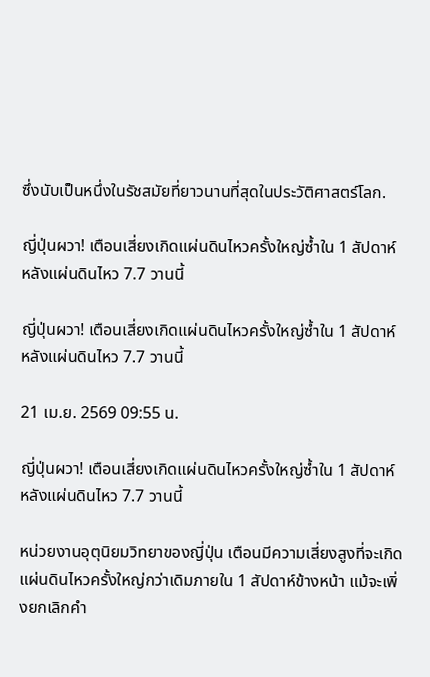ซึ่งนับเป็นหนึ่งในรัชสมัยที่ยาวนานที่สุดในประวัติศาสตร์โลก.

ญี่ปุ่นผวา! เตือนเสี่ยงเกิดแผ่นดินไหวครั้งใหญ่ซ้ำใน 1 สัปดาห์ หลังแผ่นดินไหว 7.7 วานนี้

ญี่ปุ่นผวา! เตือนเสี่ยงเกิดแผ่นดินไหวครั้งใหญ่ซ้ำใน 1 สัปดาห์ หลังแผ่นดินไหว 7.7 วานนี้

21 เม.ย. 2569 09:55 น.

ญี่ปุ่นผวา! เตือนเสี่ยงเกิดแผ่นดินไหวครั้งใหญ่ซ้ำใน 1 สัปดาห์ หลังแผ่นดินไหว 7.7 วานนี้

หน่วยงานอุตุนิยมวิทยาของญี่ปุ่น เตือนมีความเสี่ยงสูงที่จะเกิดแผ่นดินไหวครั้งใหญ่กว่าเดิมภายใน 1 สัปดาห์ข้างหน้า แม้จะเพิ่งยกเลิกคำ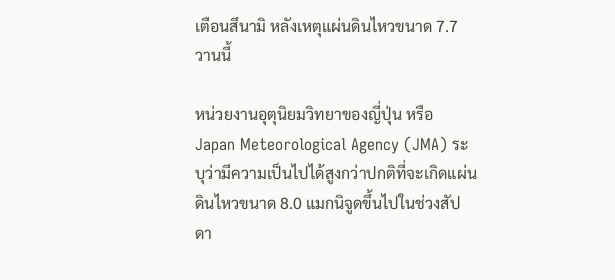เตือนสึนามิ หลังเหตุแผ่นดินไหวขนาด 7.7 วานนี้

หน่วยงานอุตุนิยมวิทยาของญี่ปุ่น หรือ Japan Meteorological Agency (JMA) ระบุว่ามีความเป็นไปได้สูงกว่าปกติที่จะเกิดแผ่นดินไหวขนาด 8.0 แมกนิจูดขึ้นไปในช่วงสัปดา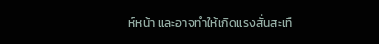ห์หน้า และอาจทำให้เกิดแรงสั่นสะเทื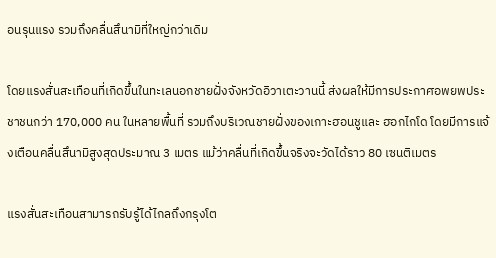อนรุนแรง รวมถึงคลื่นสึนามิที่ใหญ่กว่าเดิม

โดยแรงสั่นสะเทือนที่เกิดขึ้นในทะเลนอกชายฝั่งจังหวัดอิวาเตะวานนี้ ส่งผลให้มีการประกาศอพยพประชาชนกว่า 170,000 คน ในหลายพื้นที่ รวมถึงบริเวณชายฝั่งของเกาะฮอนชูและ ฮอกไกโด โดยมีการแจ้งเตือนคลื่นสึนามิสูงสุดประมาณ 3 เมตร แม้ว่าคลื่นที่เกิดขึ้นจริงจะวัดได้ราว 80 เซนติเมตร

แรงสั่นสะเทือนสามารถรับรู้ได้ไกลถึงกรุงโต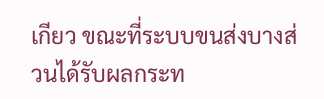เกียว ขณะที่ระบบขนส่งบางส่วนได้รับผลกระท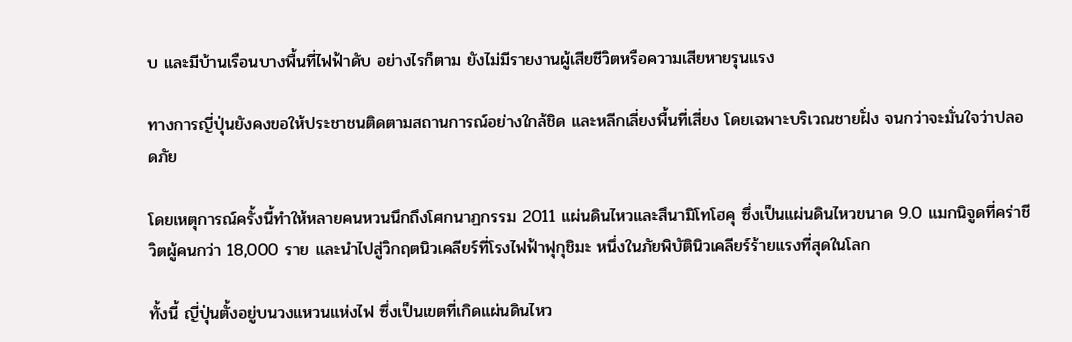บ และมีบ้านเรือนบางพื้นที่ไฟฟ้าดับ อย่างไรก็ตาม ยังไม่มีรายงานผู้เสียชีวิตหรือความเสียหายรุนแรง

ทางการญี่ปุ่นยังคงขอให้ประชาชนติดตามสถานการณ์อย่างใกล้ชิด และหลีกเลี่ยงพื้นที่เสี่ยง โดยเฉพาะบริเวณชายฝั่ง จนกว่าจะมั่นใจว่าปลอดภัย

โดยเหตุการณ์ครั้งนี้ทำให้หลายคนหวนนึกถึงโศกนาฏกรรม 2011 แผ่นดินไหวและสึนามิโทโฮคุ ซึ่งเป็นแผ่นดินไหวขนาด 9.0 แมกนิจูดที่คร่าชีวิตผู้คนกว่า 18,000 ราย และนำไปสู่วิกฤตนิวเคลียร์ที่โรงไฟฟ้าฟุกุชิมะ หนึ่งในภัยพิบัตินิวเคลียร์ร้ายแรงที่สุดในโลก

ทั้งนี้ ญี่ปุ่นตั้งอยู่บนวงแหวนแห่งไฟ ซึ่งเป็นเขตที่เกิดแผ่นดินไหว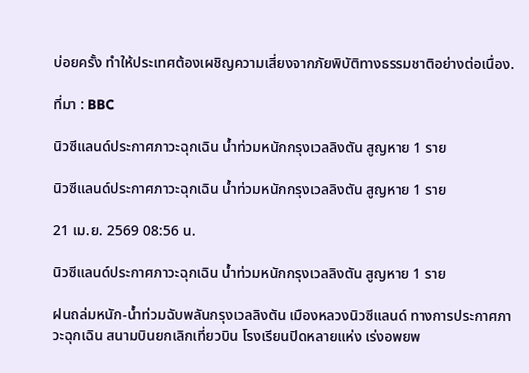บ่อยครั้ง ทำให้ประเทศต้องเผชิญความเสี่ยงจากภัยพิบัติทางธรรมชาติอย่างต่อเนื่อง.

ที่มา : BBC

นิวซีแลนด์ประกาศภาวะฉุกเฉิน น้ำท่วมหนักกรุงเวลลิงตัน สูญหาย 1 ราย

นิวซีแลนด์ประกาศภาวะฉุกเฉิน น้ำท่วมหนักกรุงเวลลิงตัน สูญหาย 1 ราย

21 เม.ย. 2569 08:56 น.

นิวซีแลนด์ประกาศภาวะฉุกเฉิน น้ำท่วมหนักกรุงเวลลิงตัน สูญหาย 1 ราย

ฝนถล่มหนัก-น้ำท่วมฉับพลันกรุงเวลลิงตัน เมืองหลวงนิวซีแลนด์ ทางการประกาศภาวะฉุกเฉิน สนามบินยกเลิกเที่ยวบิน โรงเรียนปิดหลายแห่ง เร่งอพยพ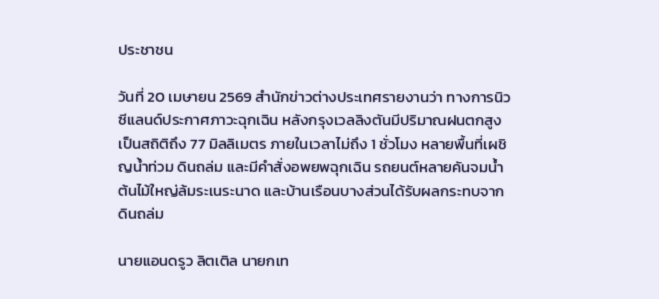ประชาชน

วันที่ 20 เมษายน 2569 สำนักข่าวต่างประเทศรายงานว่า ทางการนิวซีแลนด์ประกาศภาวะฉุกเฉิน หลังกรุงเวลลิงตันมีปริมาณฝนตกสูงเป็นสถิติถึง 77 มิลลิเมตร ภายในเวลาไม่ถึง 1 ชั่วโมง หลายพื้นที่เผชิญน้ำท่วม ดินถล่ม และมีคำสั่งอพยพฉุกเฉิน รถยนต์หลายคันจมน้ำ ต้นไม้ใหญ่ล้มระเนระนาด และบ้านเรือนบางส่วนได้รับผลกระทบจากดินถล่ม

นายแอนดรูว ลิตเติล นายกเท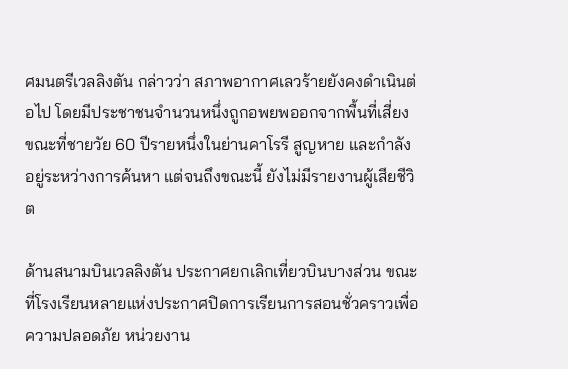ศมนตรีเวลลิงตัน กล่าวว่า สภาพอากาศเลวร้ายยังคงดำเนินต่อไป โดยมีประชาชนจำนวนหนึ่งถูกอพยพออกจากพื้นที่เสี่ยง ขณะที่ชายวัย 60 ปีรายหนึ่งในย่านคาโรรี สูญหาย และกำลังอยู่ระหว่างการค้นหา แต่จนถึงขณะนี้ ยังไม่มีรายงานผู้เสียชีวิต

ด้านสนามบินเวลลิงตัน ประกาศยกเลิกเที่ยวบินบางส่วน ขณะที่โรงเรียนหลายแห่งประกาศปิดการเรียนการสอนชั่วคราวเพื่อความปลอดภัย หน่วยงาน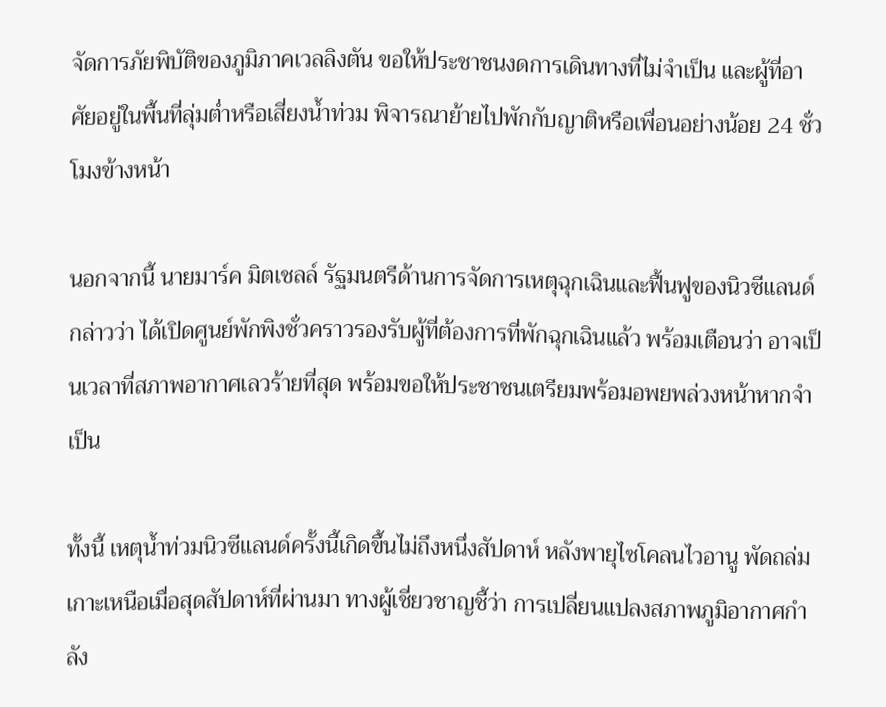จัดการภัยพิบัติของภูมิภาคเวลลิงตัน ขอให้ประชาชนงดการเดินทางที่ไม่จำเป็น และผู้ที่อาศัยอยู่ในพื้นที่ลุ่มต่ำหรือเสี่ยงน้ำท่วม พิจารณาย้ายไปพักกับญาติหรือเพื่อนอย่างน้อย 24 ชั่วโมงข้างหน้า

นอกจากนี้ นายมาร์ค มิตเชลล์ รัฐมนตรีด้านการจัดการเหตุฉุกเฉินและฟื้นฟูของนิวซีแลนด์ กล่าวว่า ได้เปิดศูนย์พักพิงชั่วคราวรองรับผู้ที่ต้องการที่พักฉุกเฉินแล้ว พร้อมเตือนว่า อาจเป็นเวลาที่สภาพอากาศเลวร้ายที่สุด พร้อมขอให้ประชาชนเตรียมพร้อมอพยพล่วงหน้าหากจำเป็น

ทั้งนี้ เหตุน้ำท่วมนิวซีแลนด์ครั้งนี้เกิดขึ้นไม่ถึงหนึ่งสัปดาห์ หลังพายุไซโคลนไวอานู พัดถล่มเกาะเหนือเมื่อสุดสัปดาห์ที่ผ่านมา ทางผู้เชี่ยวชาญชี้ว่า การเปลี่ยนแปลงสภาพภูมิอากาศกำลัง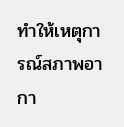ทำให้เหตุการณ์สภาพอากา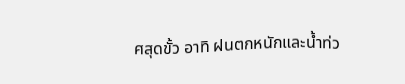ศสุดขั้ว อาทิ ฝนตกหนักและน้ำท่ว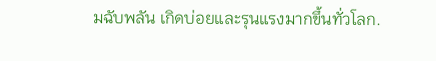มฉับพลัน เกิดบ่อยและรุนแรงมากขึ้นทั่วโลก.